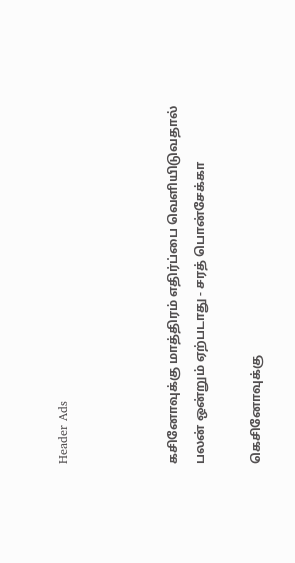Header Ads



கசினோவுக்கு மாத்திரம் எதிர்ப்பை வெளியிடுவதால் பலன் ஒன்றும் ஏற்படாது - சரத் பொன்சேக்கா

கெசினோவுக்கு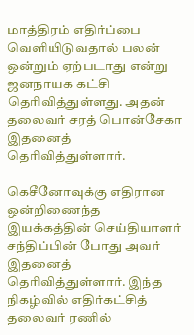மாத்திரம் எதிர்ப்பை வெளியிடுவதால் பலன் ஒன்றும் ஏற்படாது என்று ஜனநாயக கட்சி தெரிவித்துள்ளது. அதன் தலைவர் சரத் பொன்சேகா இதனைத் தெரிவித்துள்ளார்.

கெசீனோவுக்கு எதிரான ஒன்றிணைந்த இயக்கத்தின் செய்தியாளர் சந்திப்பின் போது அவர் இதனைத் தெரிவித்துள்ளார். இந்த நிகழ்வில் எதிர்கட்சித் தலைவர் ரணில்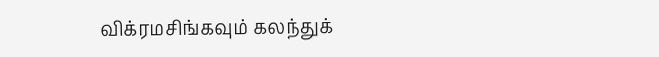விக்ரமசிங்கவும் கலந்துக்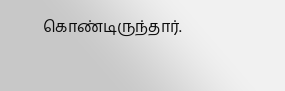கொண்டிருந்தார்.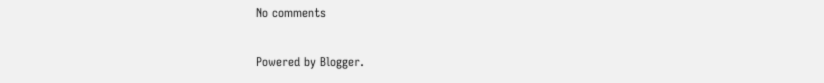No comments

Powered by Blogger.